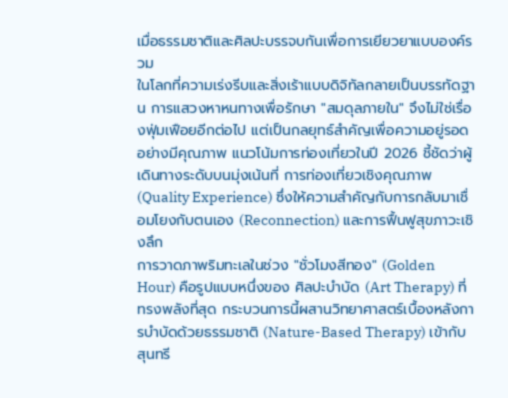เมื่อธรรมชาติและศิลปะบรรจบกันเพื่อการเยียวยาแบบองค์รวม
ในโลกที่ความเร่งรีบและสิ่งเร้าแบบดิจิทัลกลายเป็นบรรทัดฐาน การแสวงหาหนทางเพื่อรักษา "สมดุลภายใน" จึงไม่ใช่เรื่องฟุ่มเฟือยอีกต่อไป แต่เป็นกลยุทธ์สำคัญเพื่อความอยู่รอดอย่างมีคุณภาพ แนวโน้มการท่องเที่ยวในปี 2026 ชี้ชัดว่าผู้เดินทางระดับบนมุ่งเน้นที่ การท่องเที่ยวเชิงคุณภาพ (Quality Experience) ซึ่งให้ความสำคัญกับการกลับมาเชื่อมโยงกับตนเอง (Reconnection) และการฟื้นฟูสุขภาวะเชิงลึก
การวาดภาพริมทะเลในช่วง "ชั่วโมงสีทอง" (Golden Hour) คือรูปแบบหนึ่งของ ศิลปะบำบัด (Art Therapy) ที่ทรงพลังที่สุด กระบวนการนี้ผสานวิทยาศาสตร์เบื้องหลังการบำบัดด้วยธรรมชาติ (Nature-Based Therapy) เข้ากับสุนทรี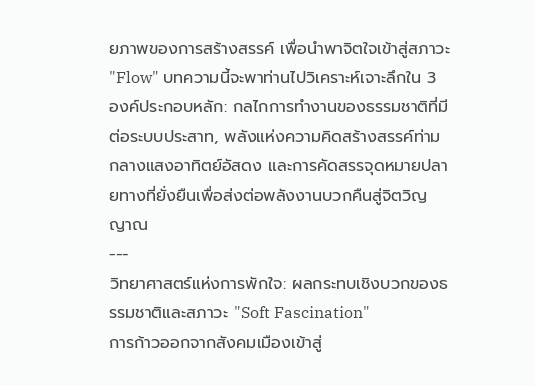ยภาพของการสร้างสรรค์ เพื่อนำพาจิตใจเข้าสู่สภาวะ "Flow" บทความนี้จะพาท่านไปวิเคราะห์เจาะลึกใน 3 องค์ประกอบหลัก: กลไกการทำงานของธรรมชาติที่มีต่อระบบประสาท, พลังแห่งความคิดสร้างสรรค์ท่ามกลางแสงอาทิตย์อัสดง และการคัดสรรจุดหมายปลายทางที่ยั่งยืนเพื่อส่งต่อพลังงานบวกคืนสู่จิตวิญญาณ
---
วิทยาศาสตร์แห่งการพักใจ: ผลกระทบเชิงบวกของธรรมชาติและสภาวะ "Soft Fascination"
การก้าวออกจากสังคมเมืองเข้าสู่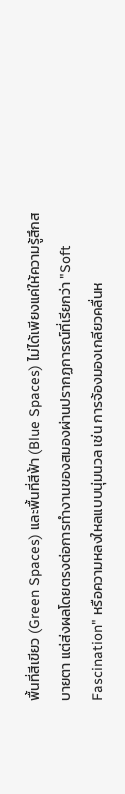พื้นที่สีเขียว (Green Spaces) และพื้นที่สีฟ้า (Blue Spaces) ไม่ได้เพียงแค่ให้ความรู้สึกสบายตา แต่ส่งผลโดยตรงต่อการทำงานของสมองผ่านปรากฏการณ์ที่เรียกว่า "Soft Fascination" หรือความหลงใหลแบบนุ่มนวล เช่น การจ้องมองเกลียวคลื่นห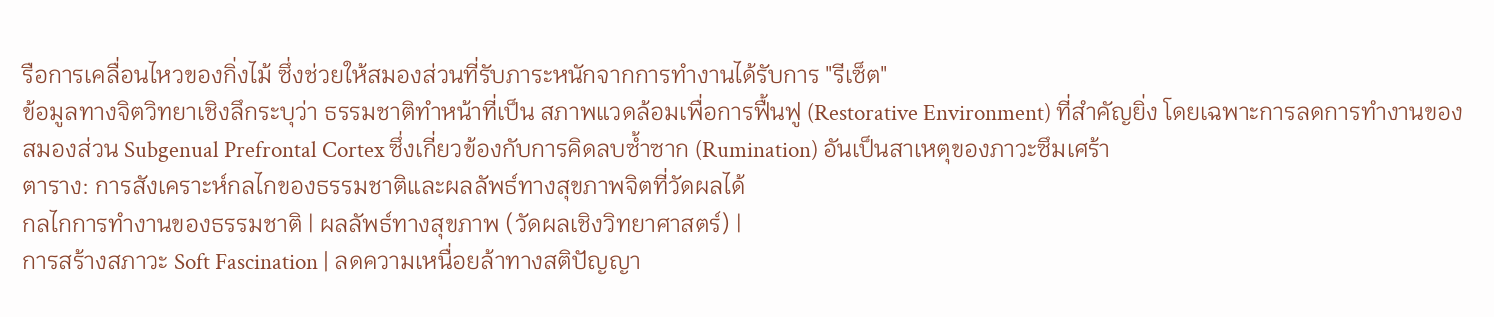รือการเคลื่อนไหวของกิ่งไม้ ซึ่งช่วยให้สมองส่วนที่รับภาระหนักจากการทำงานได้รับการ "รีเซ็ต"
ข้อมูลทางจิตวิทยาเชิงลึกระบุว่า ธรรมชาติทำหน้าที่เป็น สภาพแวดล้อมเพื่อการฟื้นฟู (Restorative Environment) ที่สำคัญยิ่ง โดยเฉพาะการลดการทำงานของสมองส่วน Subgenual Prefrontal Cortex ซึ่งเกี่ยวข้องกับการคิดลบซ้ำซาก (Rumination) อันเป็นสาเหตุของภาวะซึมเศร้า
ตาราง: การสังเคราะห์กลไกของธรรมชาติและผลลัพธ์ทางสุขภาพจิตที่วัดผลได้
กลไกการทำงานของธรรมชาติ | ผลลัพธ์ทางสุขภาพ (วัดผลเชิงวิทยาศาสตร์) |
การสร้างสภาวะ Soft Fascination | ลดความเหนื่อยล้าทางสติปัญญา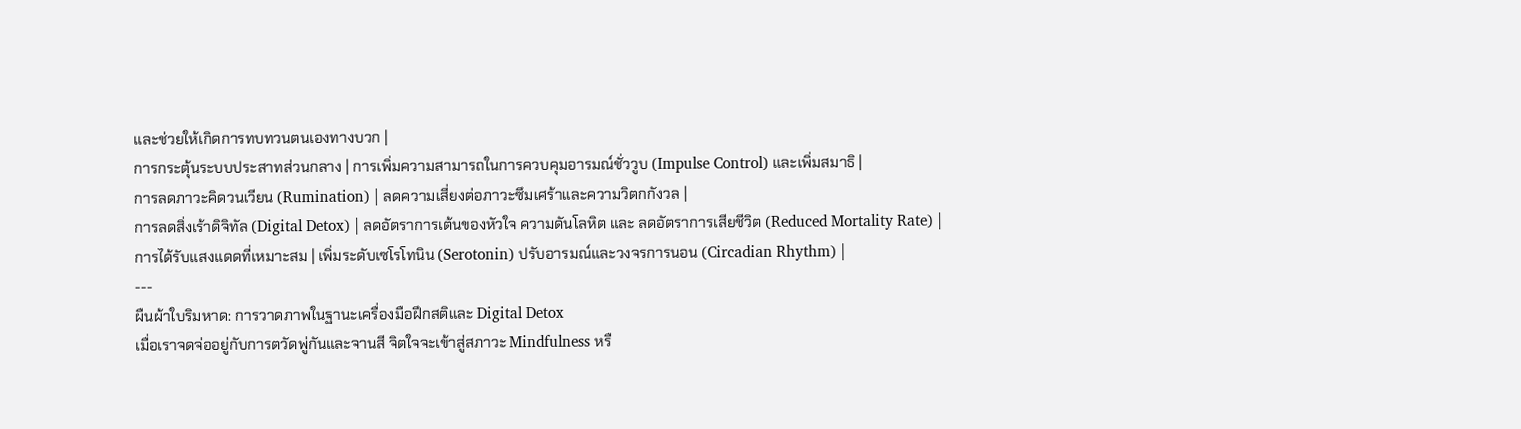และช่วยให้เกิดการทบทวนตนเองทางบวก |
การกระตุ้นระบบประสาทส่วนกลาง | การเพิ่มความสามารถในการควบคุมอารมณ์ชั่ววูบ (Impulse Control) และเพิ่มสมาธิ |
การลดภาวะคิดวนเวียน (Rumination) | ลดความเสี่ยงต่อภาวะซึมเศร้าและความวิตกกังวล |
การลดสิ่งเร้าดิจิทัล (Digital Detox) | ลดอัตราการเต้นของหัวใจ ความดันโลหิต และ ลดอัตราการเสียชีวิต (Reduced Mortality Rate) |
การได้รับแสงแดดที่เหมาะสม | เพิ่มระดับเซโรโทนิน (Serotonin) ปรับอารมณ์และวงจรการนอน (Circadian Rhythm) |
---
ผืนผ้าใบริมหาด: การวาดภาพในฐานะเครื่องมือฝึกสติและ Digital Detox
เมื่อเราจดจ่ออยู่กับการตวัดพู่กันและจานสี จิตใจจะเข้าสู่สภาวะ Mindfulness หรื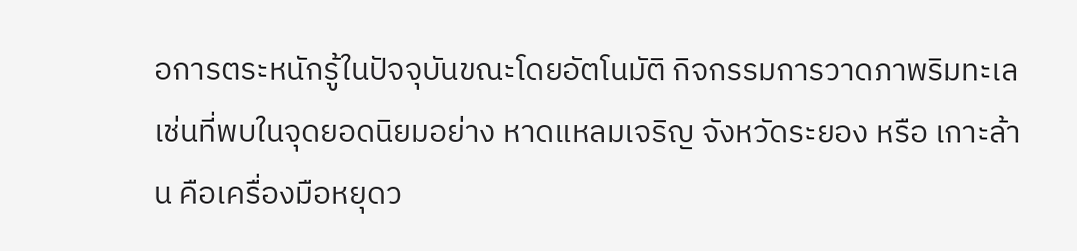อการตระหนักรู้ในปัจจุบันขณะโดยอัตโนมัติ กิจกรรมการวาดภาพริมทะเล เช่นที่พบในจุดยอดนิยมอย่าง หาดแหลมเจริญ จังหวัดระยอง หรือ เกาะล้าน คือเครื่องมือหยุดว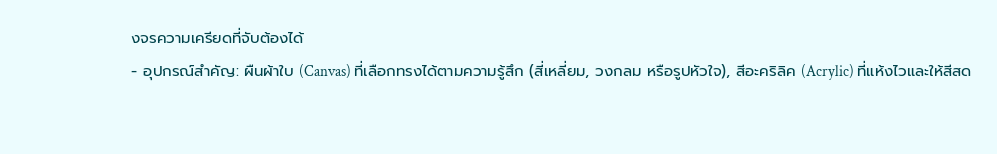งจรความเครียดที่จับต้องได้
- อุปกรณ์สำคัญ: ผืนผ้าใบ (Canvas) ที่เลือกทรงได้ตามความรู้สึก (สี่เหลี่ยม, วงกลม หรือรูปหัวใจ), สีอะคริลิค (Acrylic) ที่แห้งไวและให้สีสด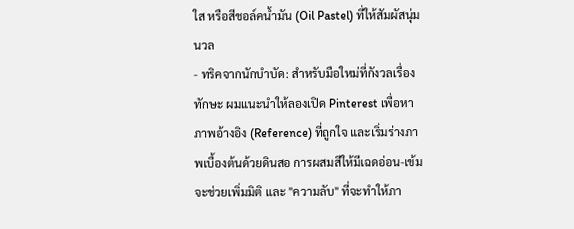ใส หรือสีชอล์คน้ำมัน (Oil Pastel) ที่ให้สัมผัสนุ่มนวล
- ทริคจากนักบำบัด: สำหรับมือใหม่ที่กังวลเรื่องทักษะ ผมแนะนำให้ลองเปิด Pinterest เพื่อหาภาพอ้างอิง (Reference) ที่ถูกใจ และเริ่มร่างภาพเบื้องต้นด้วยดินสอ การผสมสีให้มีเฉดอ่อน-เข้มจะช่วยเพิ่มมิติ และ "ความลับ" ที่จะทำให้ภา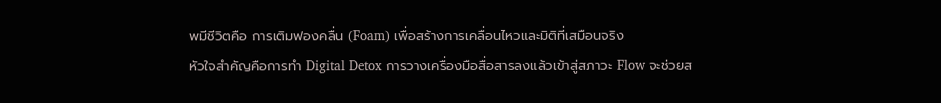พมีชีวิตคือ การเติมฟองคลื่น (Foam) เพื่อสร้างการเคลื่อนไหวและมิติที่เสมือนจริง
หัวใจสำคัญคือการทำ Digital Detox การวางเครื่องมือสื่อสารลงแล้วเข้าสู่สภาวะ Flow จะช่วยส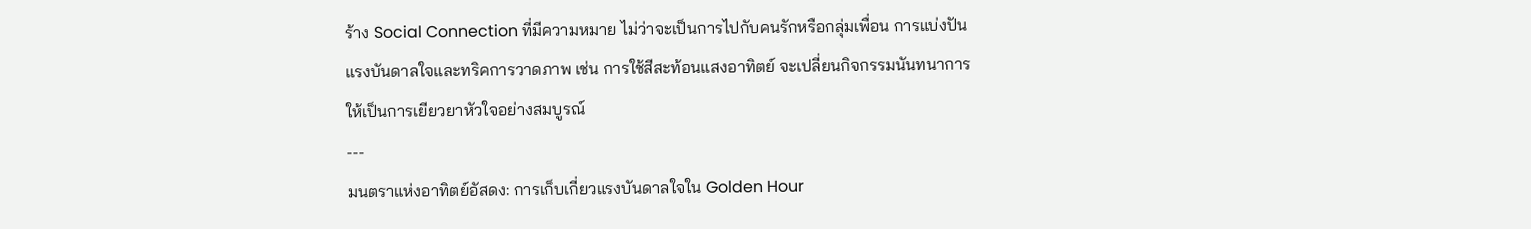ร้าง Social Connection ที่มีความหมาย ไม่ว่าจะเป็นการไปกับคนรักหรือกลุ่มเพื่อน การแบ่งปันแรงบันดาลใจและทริคการวาดภาพ เช่น การใช้สีสะท้อนแสงอาทิตย์ จะเปลี่ยนกิจกรรมนันทนาการให้เป็นการเยียวยาหัวใจอย่างสมบูรณ์
---
มนตราแห่งอาทิตย์อัสดง: การเก็บเกี่ยวแรงบันดาลใจใน Golden Hour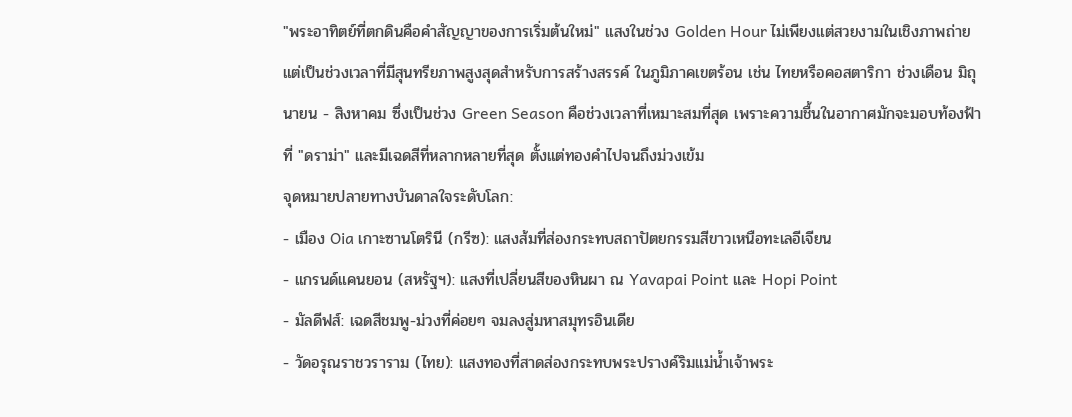"พระอาทิตย์ที่ตกดินคือคำสัญญาของการเริ่มต้นใหม่" แสงในช่วง Golden Hour ไม่เพียงแต่สวยงามในเชิงภาพถ่าย แต่เป็นช่วงเวลาที่มีสุนทรียภาพสูงสุดสำหรับการสร้างสรรค์ ในภูมิภาคเขตร้อน เช่น ไทยหรือคอสตาริกา ช่วงเดือน มิถุนายน - สิงหาคม ซึ่งเป็นช่วง Green Season คือช่วงเวลาที่เหมาะสมที่สุด เพราะความชื้นในอากาศมักจะมอบท้องฟ้าที่ "ดราม่า" และมีเฉดสีที่หลากหลายที่สุด ตั้งแต่ทองคำไปจนถึงม่วงเข้ม
จุดหมายปลายทางบันดาลใจระดับโลก:
- เมือง Oia เกาะซานโตรินี (กรีซ): แสงส้มที่ส่องกระทบสถาปัตยกรรมสีขาวเหนือทะเลอีเจียน
- แกรนด์แคนยอน (สหรัฐฯ): แสงที่เปลี่ยนสีของหินผา ณ Yavapai Point และ Hopi Point
- มัลดีฟส์: เฉดสีชมพู-ม่วงที่ค่อยๆ จมลงสู่มหาสมุทรอินเดีย
- วัดอรุณราชวราราม (ไทย): แสงทองที่สาดส่องกระทบพระปรางค์ริมแม่น้ำเจ้าพระ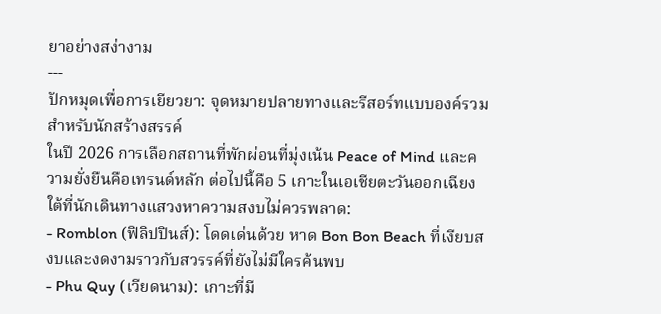ยาอย่างสง่างาม
---
ปักหมุดเพื่อการเยียวยา: จุดหมายปลายทางและรีสอร์ทแบบองค์รวมสำหรับนักสร้างสรรค์
ในปี 2026 การเลือกสถานที่พักผ่อนที่มุ่งเน้น Peace of Mind และความยั่งยืนคือเทรนด์หลัก ต่อไปนี้คือ 5 เกาะในเอเชียตะวันออกเฉียงใต้ที่นักเดินทางแสวงหาความสงบไม่ควรพลาด:
- Romblon (ฟิลิปปินส์): โดดเด่นด้วย หาด Bon Bon Beach ที่เงียบสงบและงดงามราวกับสวรรค์ที่ยังไม่มีใครค้นพบ
- Phu Quy (เวียดนาม): เกาะที่มี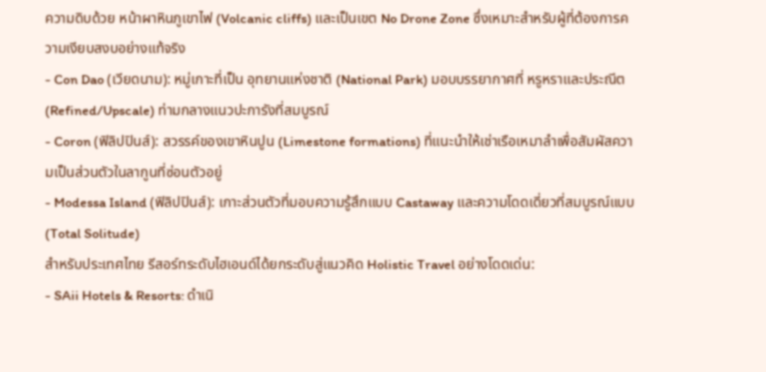ความดิบด้วย หน้าผาหินภูเขาไฟ (Volcanic cliffs) และเป็นเขต No Drone Zone ซึ่งเหมาะสำหรับผู้ที่ต้องการความเงียบสงบอย่างแท้จริง
- Con Dao (เวียดนาม): หมู่เกาะที่เป็น อุทยานแห่งชาติ (National Park) มอบบรรยากาศที่ หรูหราและประณีต (Refined/Upscale) ท่ามกลางแนวปะการังที่สมบูรณ์
- Coron (ฟิลิปปินส์): สวรรค์ของเขาหินปูน (Limestone formations) ที่แนะนำให้เช่าเรือเหมาลำเพื่อสัมผัสความเป็นส่วนตัวในลากูนที่ซ่อนตัวอยู่
- Modessa Island (ฟิลิปปินส์): เกาะส่วนตัวที่มอบความรู้สึกแบบ Castaway และความโดดเดี่ยวที่สมบูรณ์แบบ (Total Solitude)
สำหรับประเทศไทย รีสอร์ทระดับไฮเอนด์ได้ยกระดับสู่แนวคิด Holistic Travel อย่างโดดเด่น:
- SAii Hotels & Resorts: ดำเนิ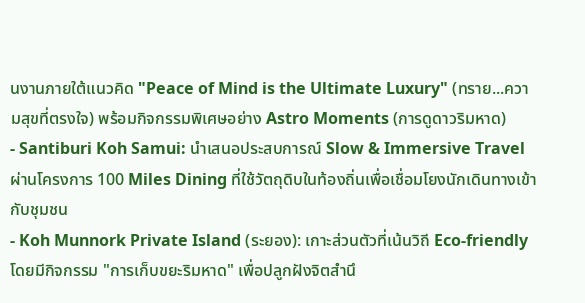นงานภายใต้แนวคิด "Peace of Mind is the Ultimate Luxury" (ทราย...ความสุขที่ตรงใจ) พร้อมกิจกรรมพิเศษอย่าง Astro Moments (การดูดาวริมหาด)
- Santiburi Koh Samui: นำเสนอประสบการณ์ Slow & Immersive Travel ผ่านโครงการ 100 Miles Dining ที่ใช้วัตถุดิบในท้องถิ่นเพื่อเชื่อมโยงนักเดินทางเข้ากับชุมชน
- Koh Munnork Private Island (ระยอง): เกาะส่วนตัวที่เน้นวิถี Eco-friendly โดยมีกิจกรรม "การเก็บขยะริมหาด" เพื่อปลูกฝังจิตสำนึ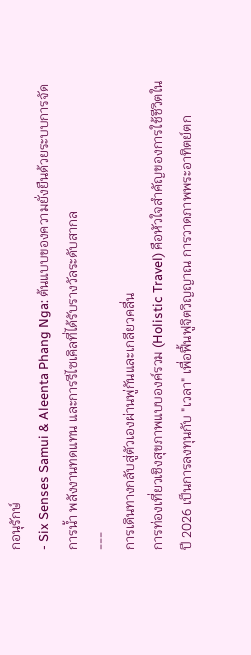กอนุรักษ์
- Six Senses Samui & Aleenta Phang Nga: ต้นแบบของความยั่งยืนด้วยระบบการจัดการน้ำ พลังงานทดแทน และการรีไซเคิลที่ได้รับรางวัลระดับสากล
---
การเดินทางกลับสู่ตัวเองผ่านพู่กันและเกลียวคลื่น
การท่องเที่ยวเชิงสุขภาพแบบองค์รวม (Holistic Travel) คือหัวใจสำคัญของการใช้ชีวิตในปี 2026 เป็นการลงทุนกับ "เวลา" เพื่อฟื้นฟูจิตวิญญาณ การวาดภาพพระอาทิตย์ตก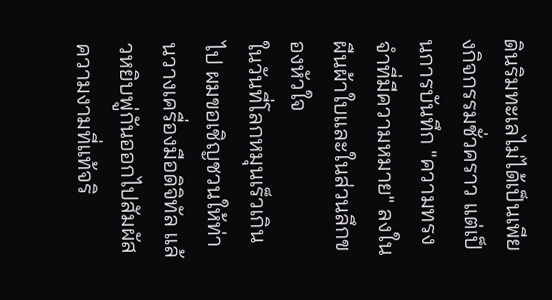ดินริมทะเลไม่ได้เป็นเพียงกิจกรรมชั่วคราว แต่เป็นการบันทึก "ความทรงจำที่มีความหมาย" ลงในผืนผ้าใบและในส่วนลึกของหัวใจ
ในวันที่โลกหมุนเร็วเกินไป ผมขอเชิญชวนให้ท่านวางเครื่องมือดิจิทัล แล้วหยิบพู่กันออกไปสัมผัสความงามที่แท้จริ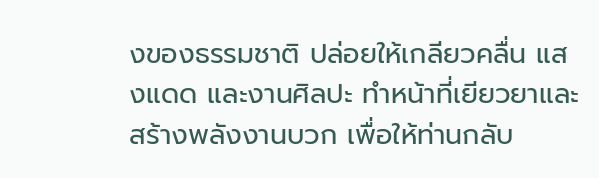งของธรรมชาติ ปล่อยให้เกลียวคลื่น แสงแดด และงานศิลปะ ทำหน้าที่เยียวยาและสร้างพลังงานบวก เพื่อให้ท่านกลับ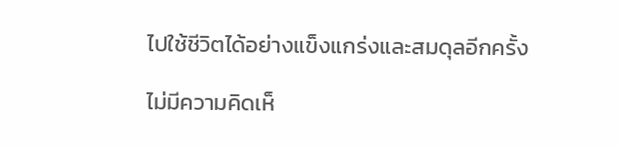ไปใช้ชีวิตได้อย่างแข็งแกร่งและสมดุลอีกครั้ง

ไม่มีความคิดเห็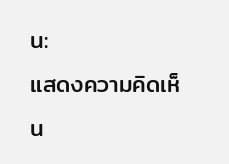น:
แสดงความคิดเห็น